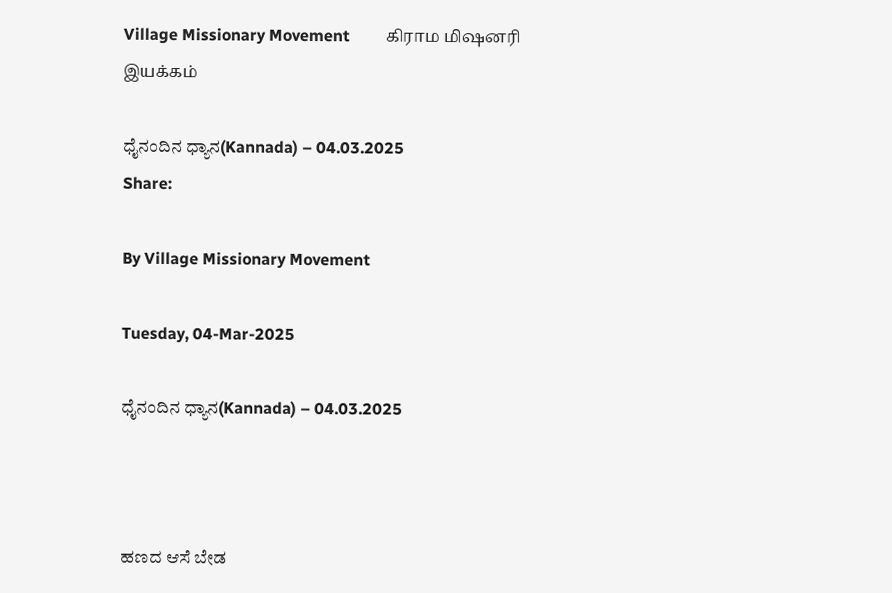Village Missionary Movement         கிராம மிஷனரி இயக்கம்

ಧೈನಂದಿನ ಧ್ಯಾನ(Kannada) – 04.03.2025
Share:

By Village Missionary Movement

Tuesday, 04-Mar-2025

ಧೈನಂದಿನ ಧ್ಯಾನ(Kannada) – 04.03.2025



ಹಣದ ಆಸೆ ಬೇಡ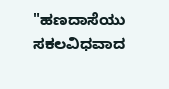"ಹಣದಾಸೆಯು ಸಕಲವಿಧವಾದ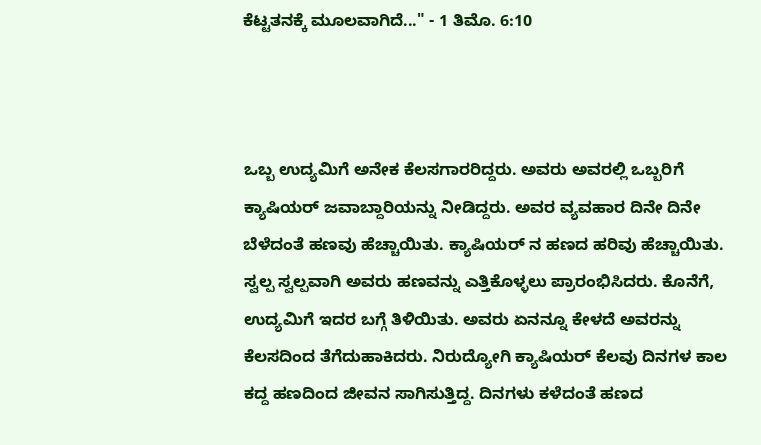ಕೆಟ್ಟತನಕ್ಕೆ ಮೂಲವಾಗಿದೆ..." - 1 ತಿಮೊ. 6:10



ಒಬ್ಬ ಉದ್ಯಮಿಗೆ ಅನೇಕ ಕೆಲಸಗಾರರಿದ್ದರು. ಅವರು ಅವರಲ್ಲಿ ಒಬ್ಬರಿಗೆ ಕ್ಯಾಷಿಯರ್ ಜವಾಬ್ದಾರಿಯನ್ನು ನೀಡಿದ್ದರು. ಅವರ ವ್ಯವಹಾರ ದಿನೇ ದಿನೇ ಬೆಳೆದಂತೆ ಹಣವು ಹೆಚ್ಚಾಯಿತು. ಕ್ಯಾಷಿಯರ್ ನ ಹಣದ ಹರಿವು ಹೆಚ್ಚಾಯಿತು. ಸ್ವಲ್ಪ ಸ್ವಲ್ಪವಾಗಿ ಅವರು ಹಣವನ್ನು ಎತ್ತಿಕೊಳ್ಳಲು ಪ್ರಾರಂಭಿಸಿದರು. ಕೊನೆಗೆ, ಉದ್ಯಮಿಗೆ ಇದರ ಬಗ್ಗೆ ತಿಳಿಯಿತು. ಅವರು ಏನನ್ನೂ ಕೇಳದೆ ಅವರನ್ನು ಕೆಲಸದಿಂದ ತೆಗೆದುಹಾಕಿದರು. ನಿರುದ್ಯೋಗಿ ಕ್ಯಾಷಿಯರ್ ಕೆಲವು ದಿನಗಳ ಕಾಲ ಕದ್ದ ಹಣದಿಂದ ಜೀವನ ಸಾಗಿಸುತ್ತಿದ್ದ. ದಿನಗಳು ಕಳೆದಂತೆ ಹಣದ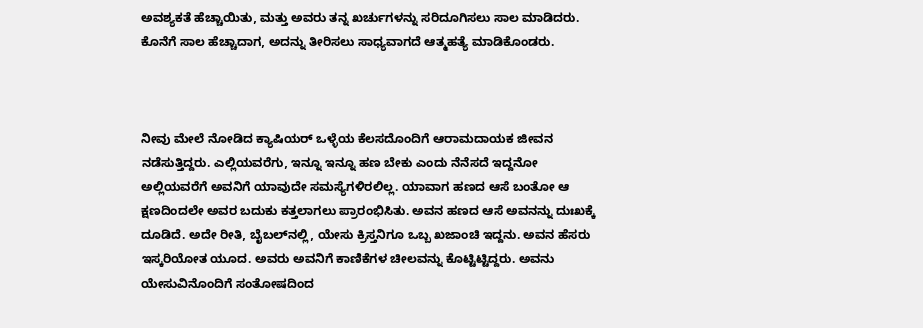ಅವಶ್ಯಕತೆ ಹೆಚ್ಚಾಯಿತು, ಮತ್ತು ಅವರು ತನ್ನ ಖರ್ಚುಗಳನ್ನು ಸರಿದೂಗಿಸಲು ಸಾಲ ಮಾಡಿದರು. ಕೊನೆಗೆ ಸಾಲ ಹೆಚ್ಚಾದಾಗ, ಅದನ್ನು ತೀರಿಸಲು ಸಾಧ್ಯವಾಗದೆ ಆತ್ಮಹತ್ಯೆ ಮಾಡಿಕೊಂಡರು.



ನೀವು ಮೇಲೆ ನೋಡಿದ ಕ್ಯಾಷಿಯರ್ ಒಳ್ಳೆಯ ಕೆಲಸದೊಂದಿಗೆ ಆರಾಮದಾಯಕ ಜೀವನ ನಡೆಸುತ್ತಿದ್ದರು. ಎಲ್ಲಿಯವರೆಗು, ಇನ್ನೂ ಇನ್ನೂ ಹಣ ಬೇಕು ಎಂದು ನೆನೆಸದೆ ಇದ್ದನೋ ಅಲ್ಲಿಯವರೆಗೆ ಅವನಿಗೆ ಯಾವುದೇ ಸಮಸ್ಯೆಗಳಿರಲಿಲ್ಲ. ಯಾವಾಗ ಹಣದ ಆಸೆ ಬಂತೋ ಆ ಕ್ಷಣದಿಂದಲೇ ಅವರ ಬದುಕು ಕತ್ತಲಾಗಲು ಪ್ರಾರಂಭಿಸಿತು. ಅವನ ಹಣದ ಆಸೆ ಅವನನ್ನು ದುಃಖಕ್ಕೆ ದೂಡಿದೆ. ಅದೇ ರೀತಿ, ಬೈಬಲ್‌ನಲ್ಲಿ, ಯೇಸು ಕ್ರಿಸ್ತನಿಗೂ ಒಬ್ಬ ಖಜಾಂಚಿ ಇದ್ದನು. ಅವನ ಹೆಸರು ಇಸ್ಕರಿಯೋತ ಯೂದ. ಅವರು ಅವನಿಗೆ ಕಾಣಿಕೆಗಳ ಚೀಲವನ್ನು ಕೊಟ್ಟಿಟ್ಟಿದ್ದರು. ಅವನು ಯೇಸುವಿನೊಂದಿಗೆ ಸಂತೋಷದಿಂದ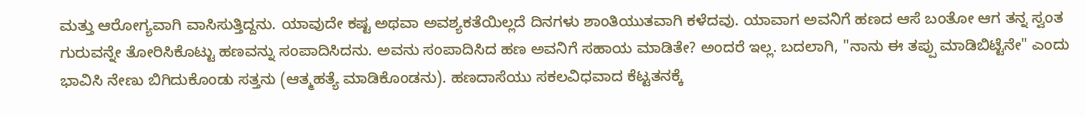ಮತ್ತು ಆರೋಗ್ಯವಾಗಿ ವಾಸಿಸುತ್ತಿದ್ದನು. ಯಾವುದೇ ಕಷ್ಟ ಅಥವಾ ಅವಶ್ಯಕತೆಯಿಲ್ಲದೆ ದಿನಗಳು ಶಾಂತಿಯುತವಾಗಿ ಕಳೆದವು. ಯಾವಾಗ ಅವನಿಗೆ ಹಣದ ಆಸೆ ಬಂತೋ ಆಗ ತನ್ನ ಸ್ವಂತ ಗುರುವನ್ನೇ ತೋರಿಸಿಕೊಟ್ಟು ಹಣವನ್ನು ಸಂಪಾದಿಸಿದನು. ಅವನು ಸಂಪಾದಿಸಿದ ಹಣ ಅವನಿಗೆ ಸಹಾಯ ಮಾಡಿತೇ? ಅಂದರೆ ಇಲ್ಲ. ಬದಲಾಗಿ, "ನಾನು ಈ ತಪ್ಪು ಮಾಡಿಬಿಟ್ಟೆನೇ" ಎಂದು ಭಾವಿಸಿ ನೇಣು ಬಿಗಿದುಕೊಂಡು ಸತ್ತನು (ಆತ್ಮಹತ್ಯೆ ಮಾಡಿಕೊಂಡನು). ಹಣದಾಸೆಯು ಸಕಲವಿಧವಾದ ಕೆಟ್ಟತನಕ್ಕೆ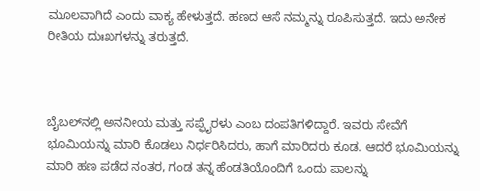ಮೂಲವಾಗಿದೆ ಎಂದು ವಾಕ್ಯ ಹೇಳುತ್ತದೆ. ಹಣದ ಆಸೆ ನಮ್ಮನ್ನು ರೂಪಿಸುತ್ತದೆ. ಇದು ಅನೇಕ ರೀತಿಯ ದುಃಖಗಳನ್ನು ತರುತ್ತದೆ.



ಬೈಬಲ್‌ನಲ್ಲಿ ಅನನೀಯ ಮತ್ತು ಸಪ್ಫೈರಳು ಎಂಬ ದಂಪತಿಗಳಿದ್ದಾರೆ. ಇವರು ಸೇವೆಗೆ ಭೂಮಿಯನ್ನು ಮಾರಿ ಕೊಡಲು ನಿರ್ಧರಿಸಿದರು, ಹಾಗೆ ಮಾರಿದರು ಕೂಡ. ಆದರೆ ಭೂಮಿಯನ್ನು ಮಾರಿ ಹಣ ಪಡೆದ ನಂತರ, ಗಂಡ ತನ್ನ ಹೆಂಡತಿಯೊಂದಿಗೆ ಒಂದು ಪಾಲನ್ನು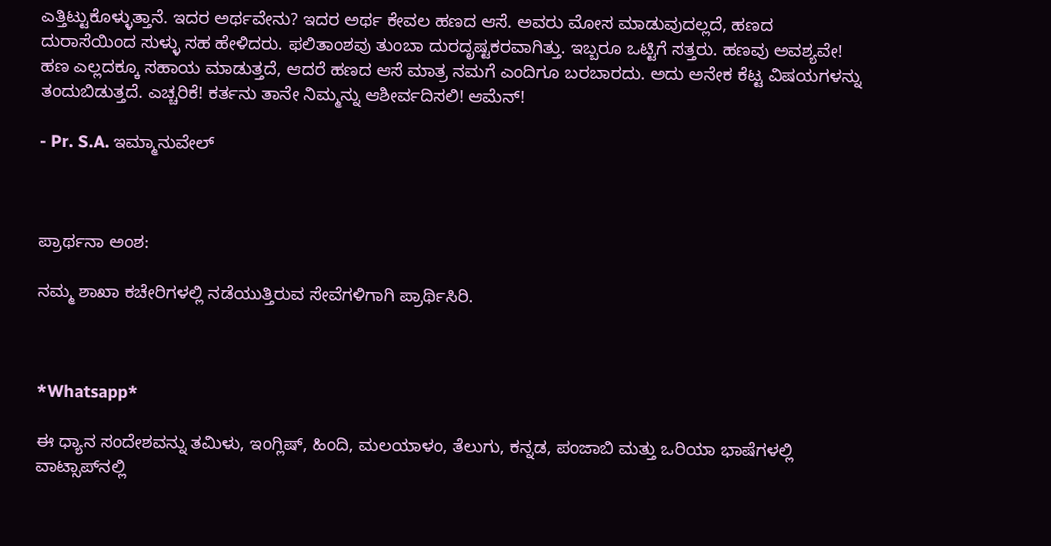ಎತ್ತಿಟ್ಟುಕೊಳ್ಳುತ್ತಾನೆ. ಇದರ ಅರ್ಥವೇನು? ಇದರ ಅರ್ಥ ಕೇವಲ ಹಣದ ಆಸೆ. ಅವರು ಮೋಸ ಮಾಡುವುದಲ್ಲದೆ, ಹಣದ ದುರಾಸೆಯಿಂದ ಸುಳ್ಳು ಸಹ ಹೇಳಿದರು. ಫಲಿತಾಂಶವು ತುಂಬಾ ದುರದೃಷ್ಟಕರವಾಗಿತ್ತು. ಇಬ್ಬರೂ ಒಟ್ಟಿಗೆ ಸತ್ತರು. ಹಣವು ಅವಶ್ಯವೇ! ಹಣ ಎಲ್ಲದಕ್ಕೂ ಸಹಾಯ ಮಾಡುತ್ತದೆ, ಆದರೆ ಹಣದ ಆಸೆ ಮಾತ್ರ ನಮಗೆ ಎಂದಿಗೂ ಬರಬಾರದು. ಅದು ಅನೇಕ ಕೆಟ್ಟ ವಿಷಯಗಳನ್ನು ತಂದುಬಿಡುತ್ತದೆ. ಎಚ್ಚರಿಕೆ! ಕರ್ತನು ತಾನೇ ನಿಮ್ಮನ್ನು ಆಶೀರ್ವದಿಸಲಿ! ಆಮೆನ್!

- Pr. S.A. ಇಮ್ಮಾನುವೇಲ್



ಪ್ರಾರ್ಥನಾ ಅಂಶ:

ನಮ್ಮ ಶಾಖಾ ಕಚೇರಿಗಳಲ್ಲಿ ನಡೆಯುತ್ತಿರುವ ಸೇವೆಗಳಿಗಾಗಿ ಪ್ರಾರ್ಥಿಸಿರಿ.



*Whatsapp*

ಈ ಧ್ಯಾನ ಸಂದೇಶವನ್ನು ತಮಿಳು, ಇಂಗ್ಲಿಷ್, ಹಿಂದಿ, ಮಲಯಾಳಂ, ತೆಲುಗು, ಕನ್ನಡ, ಪಂಜಾಬಿ ಮತ್ತು ಒರಿಯಾ ಭಾಷೆಗಳಲ್ಲಿ ವಾಟ್ಸಾಪ್‌ನಲ್ಲಿ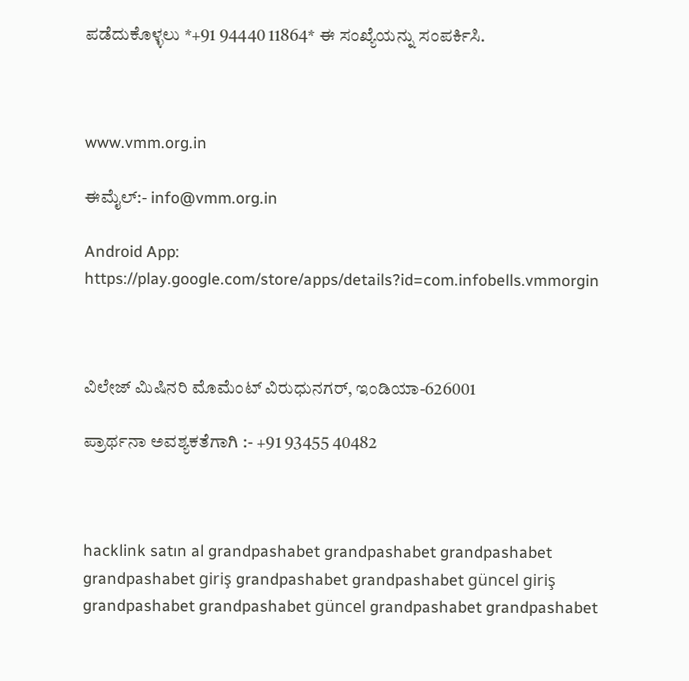ಪಡೆದುಕೊಳ್ಳಲು *+91 94440 11864* ಈ ಸಂಖ್ಯೆಯನ್ನು ಸಂಪರ್ಕಿಸಿ.



www.vmm.org.in

ಈಮೈಲ್:- info@vmm.org.in

Android App: https://play.google.com/store/apps/details?id=com.infobells.vmmorgin



ವಿಲೇಜ್ ಮಿಷಿನರಿ ಮೊಮೆಂಟ್ ವಿರುಧುನಗರ್, ಇಂಡಿಯಾ-626001

ಪ್ರಾರ್ಥನಾ ಅವಶ್ಯಕತೆಗಾಗಿ :- +91 93455 40482



hacklink satın al grandpashabet grandpashabet grandpashabet grandpashabet giriş grandpashabet grandpashabet güncel giriş grandpashabet grandpashabet güncel grandpashabet grandpashabet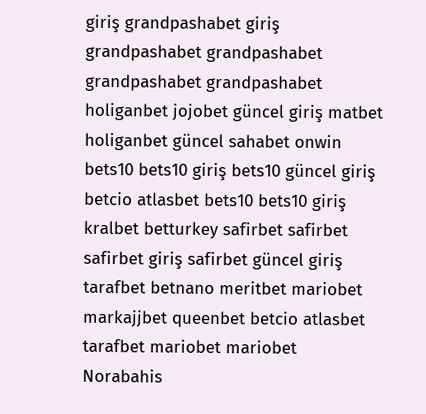giriş grandpashabet giriş grandpashabet grandpashabet grandpashabet grandpashabet holiganbet jojobet güncel giriş matbet holiganbet güncel sahabet onwin bets10 bets10 giriş bets10 güncel giriş betcio atlasbet bets10 bets10 giriş kralbet betturkey safirbet safirbet safirbet giriş safirbet güncel giriş tarafbet betnano meritbet mariobet markajjbet queenbet betcio atlasbet tarafbet mariobet mariobet Norabahis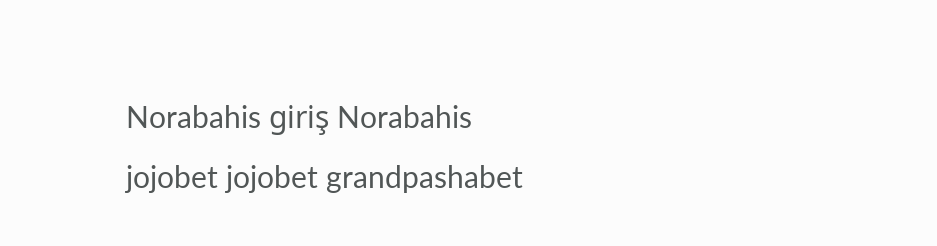Norabahis giriş Norabahis jojobet jojobet grandpashabet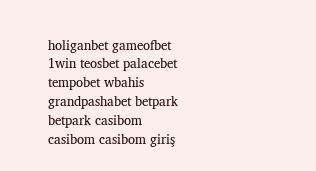holiganbet gameofbet 1win teosbet palacebet tempobet wbahis grandpashabet betpark betpark casibom casibom casibom giriş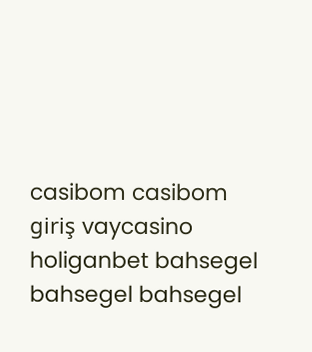casibom casibom giriş vaycasino holiganbet bahsegel bahsegel bahsegel